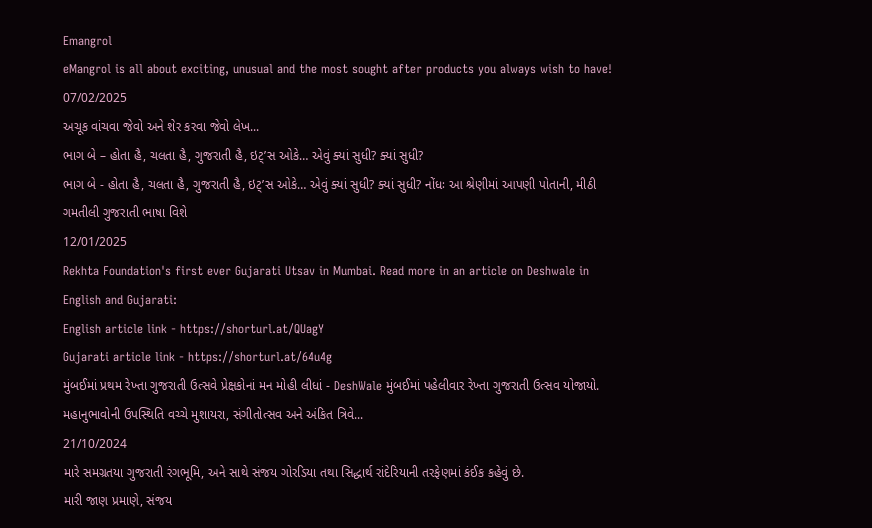Emangrol
eMangrol is all about exciting, unusual and the most sought after products you always wish to have!
07/02/2025
અચૂક વાંચવા જેવો અને શેર કરવા જેવો લેખ...
ભાગ બે – હોતા હૈ, ચલતા હૈ, ગુજરાતી હૈ, ઇટ્’સ ઓકે… એવું ક્યાં સુધી? ક્યાં સુધી?
ભાગ બે - હોતા હૈ, ચલતા હૈ, ગુજરાતી હૈ, ઇટ્’સ ઓકે… એવું ક્યાં સુધી? ક્યાં સુધી? નોંધઃ આ શ્રેણીમાં આપણી પોતાની, મીઠી ગમતીલી ગુજરાતી ભાષા વિશે
12/01/2025
Rekhta Foundation's first ever Gujarati Utsav in Mumbai. Read more in an article on Deshwale in English and Gujarati:
English article link - https://shorturl.at/QUagY
Gujarati article link - https://shorturl.at/64u4g
મુંબઈમાં પ્રથમ રેખ્તા ગુજરાતી ઉત્સવે પ્રેક્ષકોનાં મન મોહી લીધાં - DeshWale મુંબઈમાં પહેલીવાર રેખ્તા ગુજરાતી ઉત્સવ યોજાયો. મહાનુભાવોની ઉપસ્થિતિ વચ્ચે મુશાયરા, સંગીતોત્સવ અને અંકિત ત્રિવે...
21/10/2024
મારે સમગ્રતયા ગુજરાતી રંગભૂમિ, અને સાથે સંજય ગોરડિયા તથા સિદ્ધાર્થ રાંદેરિયાની તરફેણમાં કંઈક કહેવું છે.
મારી જાણ પ્રમાણે, સંજય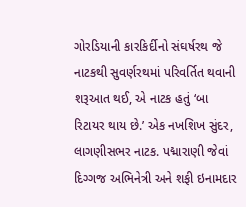ગોરડિયાની કારકિર્દીનો સંઘર્ષરથ જે નાટકથી સુવર્ણરથમાં પરિવર્તિત થવાની શરૂઆત થઈ, એ નાટક હતું ‘બા રિટાયર થાય છે.’ એક નખશિખ સુંદર, લાગણીસભર નાટક. પદ્મારાણી જેવાં દિગ્ગજ અભિનેત્રી અને શફી ઇનામદાર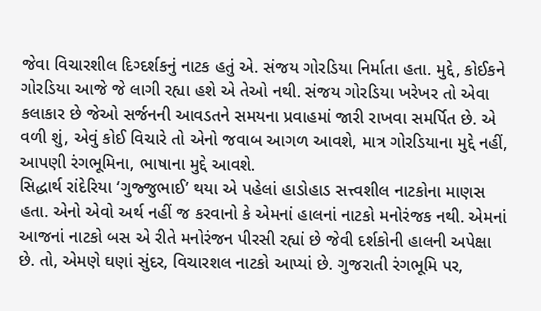જેવા વિચારશીલ દિગ્દર્શકનું નાટક હતું એ. સંજય ગોરડિયા નિર્માતા હતા. મુદ્દે, કોઈકને ગોરડિયા આજે જે લાગી રહ્યા હશે એ તેઓ નથી. સંજય ગોરડિયા ખરેખર તો એવા કલાકાર છે જેઓ સર્જનની આવડતને સમયના પ્રવાહમાં જારી રાખવા સમર્પિત છે. એ વળી શું, એવું કોઈ વિચારે તો એનો જવાબ આગળ આવશે, માત્ર ગોરડિયાના મુદ્દે નહીં, આપણી રંગભૂમિના, ભાષાના મુદ્દે આવશે.
સિદ્ધાર્થ રાંદેરિયા ‘ગુજ્જુભાઈ’ થયા એ પહેલાં હાડોહાડ સત્ત્વશીલ નાટકોના માણસ હતા. એનો એવો અર્થ નહીં જ કરવાનો કે એમનાં હાલનાં નાટકો મનોરંજક નથી. એમનાં આજનાં નાટકો બસ એ રીતે મનોરંજન પીરસી રહ્યાં છે જેવી દર્શકોની હાલની અપેક્ષા છે. તો, એમણે ઘણાં સુંદર, વિચારશલ નાટકો આપ્યાં છે. ગુજરાતી રંગભૂમિ પર,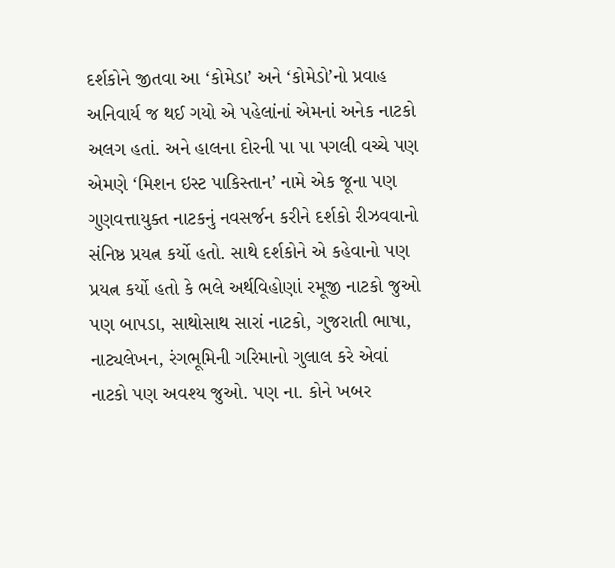દર્શકોને જીતવા આ ‘કોમેડા’ અને ‘કોમેડો’નો પ્રવાહ અનિવાર્ય જ થઈ ગયો એ પહેલાંનાં એમનાં અનેક નાટકો અલગ હતાં. અને હાલના દોરની પા પા પગલી વચ્ચે પણ એમણે ‘મિશન ઇસ્ટ પાકિસ્તાન’ નામે એક જૂના પણ ગુણવત્તાયુક્ત નાટકનું નવસર્જન કરીને દર્શકો રીઝવવાનો સંનિષ્ઠ પ્રયત્ન કર્યો હતો. સાથે દર્શકોને એ કહેવાનો પણ પ્રયત્ન કર્યો હતો કે ભલે અર્થવિહોણાં રમૂજી નાટકો જુઓ પણ બાપડા, સાથોસાથ સારાં નાટકો, ગુજરાતી ભાષા, નાટ્યલેખન, રંગભૂમિની ગરિમાનો ગુલાલ કરે એવાં નાટકો પણ અવશ્ય જુઓ. પણ ના. કોને ખબર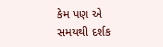કેમ પણ એ સમયથી દર્શક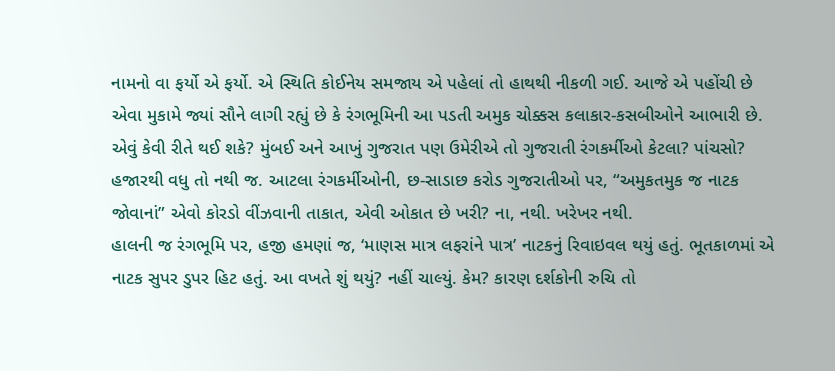નામનો વા ફર્યો એ ફર્યો. એ સ્થિતિ કોઈનેય સમજાય એ પહેલાં તો હાથથી નીકળી ગઈ. આજે એ પહોંચી છે એવા મુકામે જ્યાં સૌને લાગી રહ્યું છે કે રંગભૂમિની આ પડતી અમુક ચોક્કસ કલાકાર-કસબીઓને આભારી છે. એવું કેવી રીતે થઈ શકે? મુંબઈ અને આખું ગુજરાત પણ ઉમેરીએ તો ગુજરાતી રંગકર્મીઓ કેટલા? પાંચસો? હજારથી વધુ તો નથી જ. આટલા રંગકર્મીઓની, છ-સાડાછ કરોડ ગુજરાતીઓ પર, “અમુકતમુક જ નાટક જોવાનાં” એવો કોરડો વીંઝવાની તાકાત, એવી ઓકાત છે ખરી? ના, નથી. ખરેખર નથી.
હાલની જ રંગભૂમિ પર, હજી હમણાં જ, ‘માણસ માત્ર લફરાંને પાત્ર’ નાટકનું રિવાઇવલ થયું હતું. ભૂતકાળમાં એ નાટક સુપર ડુપર હિટ હતું. આ વખતે શું થયું? નહીં ચાલ્યું. કેમ? કારણ દર્શકોની રુચિ તો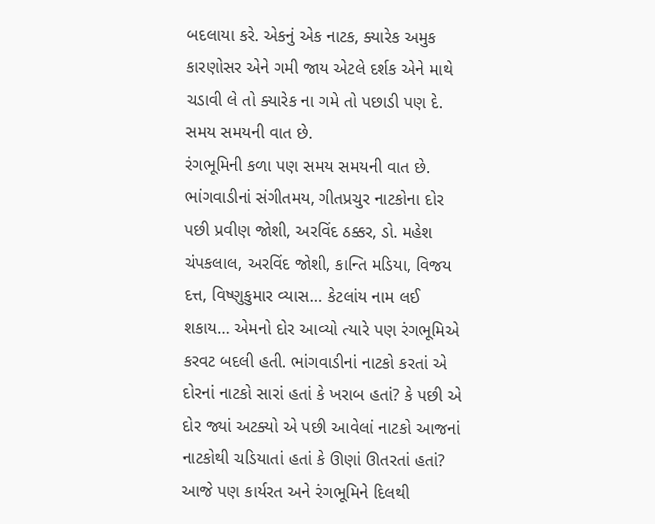બદલાયા કરે. એકનું એક નાટક, ક્યારેક અમુક કારણોસર એને ગમી જાય એટલે દર્શક એને માથે ચડાવી લે તો ક્યારેક ના ગમે તો પછાડી પણ દે. સમય સમયની વાત છે.
રંગભૂમિની કળા પણ સમય સમયની વાત છે. ભાંગવાડીનાં સંગીતમય, ગીતપ્રચુર નાટકોના દોર પછી પ્રવીણ જોશી, અરવિંદ ઠક્કર, ડો. મહેશ ચંપકલાલ, અરવિંદ જોશી, કાન્તિ મડિયા, વિજય દત્ત, વિષ્ણુકુમાર વ્યાસ… કેટલાંય નામ લઈ શકાય… એમનો દોર આવ્યો ત્યારે પણ રંગભૂમિએ કરવટ બદલી હતી. ભાંગવાડીનાં નાટકો કરતાં એ દોરનાં નાટકો સારાં હતાં કે ખરાબ હતાં? કે પછી એ દોર જ્યાં અટક્યો એ પછી આવેલાં નાટકો આજનાં નાટકોથી ચડિયાતાં હતાં કે ઊણાં ઊતરતાં હતાં? આજે પણ કાર્યરત અને રંગભૂમિને દિલથી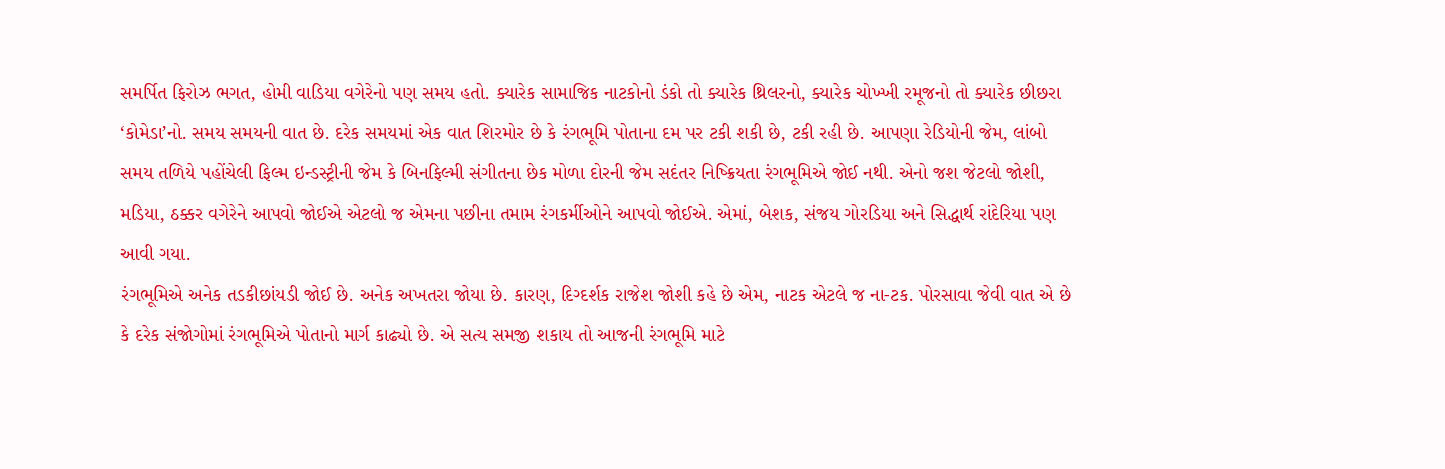સમર્પિત ફિરોઝ ભગત, હોમી વાડિયા વગેરેનો પણ સમય હતો. ક્યારેક સામાજિક નાટકોનો ડંકો તો ક્યારેક થ્રિલરનો, ક્યારેક ચોખ્ખી રમૂજનો તો ક્યારેક છીછરા ‘કોમેડા’નો. સમય સમયની વાત છે. દરેક સમયમાં એક વાત શિરમોર છે કે રંગભૂમિ પોતાના દમ પર ટકી શકી છે, ટકી રહી છે. આપણા રેડિયોની જેમ, લાંબો સમય તળિયે પહોંચેલી ફિલ્મ ઇન્ડસ્ટ્રીની જેમ કે બિનફિલ્મી સંગીતના છેક મોળા દોરની જેમ સદંતર નિષ્ક્રિયતા રંગભૂમિએ જોઈ નથી. એનો જશ જેટલો જોશી, મડિયા, ઠક્કર વગેરેને આપવો જોઈએ એટલો જ એમના પછીના તમામ રંગકર્મીઓને આપવો જોઈએ. એમાં, બેશક, સંજય ગોરડિયા અને સિદ્ધાર્થ રાંદેરિયા પણ આવી ગયા.
રંગભૂમિએ અનેક તડકીછાંયડી જોઈ છે. અનેક અખતરા જોયા છે. કારણ, દિગ્દર્શક રાજેશ જોશી કહે છે એમ, નાટક એટલે જ ના-ટક. પોરસાવા જેવી વાત એ છે કે દરેક સંજોગોમાં રંગભૂમિએ પોતાનો માર્ગ કાઢ્યો છે. એ સત્ય સમજી શકાય તો આજની રંગભૂમિ માટે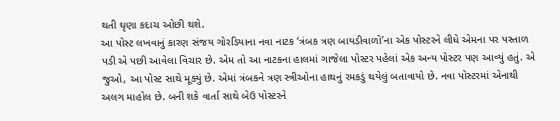થતી ઘૃણા કદાચ ઓછી થશે.
આ પોસ્ટ લખવાનું કારણ સંજય ગોરડિયાના નવા નાટક ‘ત્રંબક ત્રણ બાયડીવાળો’ના એક પોસ્ટરને લીધે એમના પર પસ્તાળ પડી એ પછી આવેલા વિચાર છે. એમ તો આ નાટકના હાલમાં ગાજેલા પોસ્ટર પહેલાં એક અન્ય પોસ્ટર પણ આવ્યું હતું. એ જુઓ, આ પોસ્ટ સાથે મૂક્યું છે. એમાં ત્રંબકને ત્રણ સ્ત્રીઓના હાથનું રમકડું થયેલું બતાવાયો છે. નવા પોસ્ટરમાં એનાથી અલગ માહોલ છે. બની શકે વાર્તા સાથે બેઉ પોસ્ટરને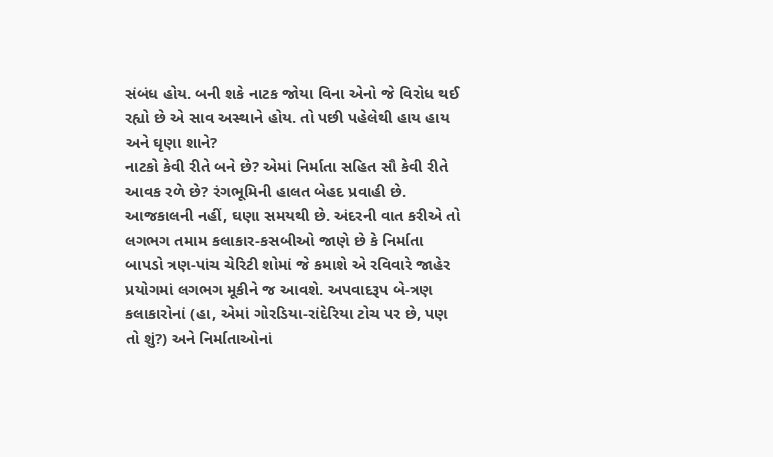સંબંધ હોય. બની શકે નાટક જોયા વિના એનો જે વિરોધ થઈ રહ્યો છે એ સાવ અસ્થાને હોય. તો પછી પહેલેથી હાય હાય અને ઘૃણા શાને?
નાટકો કેવી રીતે બને છે? એમાં નિર્માતા સહિત સૌ કેવી રીતે આવક રળે છે? રંગભૂમિની હાલત બેહદ પ્રવાહી છે. આજકાલની નહીં, ઘણા સમયથી છે. અંદરની વાત કરીએ તો લગભગ તમામ કલાકાર-કસબીઓ જાણે છે કે નિર્માતા બાપડો ત્રણ-પાંચ ચેરિટી શોમાં જે કમાશે એ રવિવારે જાહેર પ્રયોગમાં લગભગ મૂકીને જ આવશે. અપવાદરૂપ બે-ત્રણ કલાકારોનાં (હા, એમાં ગોરડિયા-રાંદેરિયા ટોચ પર છે, પણ તો શું?) અને નિર્માતાઓનાં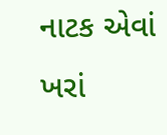નાટક એવાં ખરાં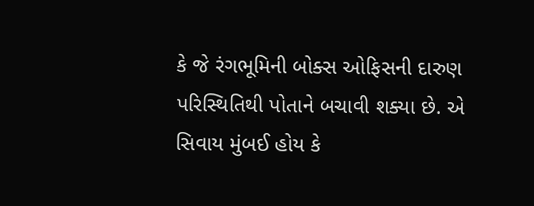કે જે રંગભૂમિની બોક્સ ઓફિસની દારુણ પરિસ્થિતિથી પોતાને બચાવી શક્યા છે. એ સિવાય મુંબઈ હોય કે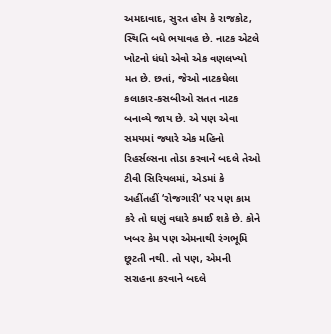અમદાવાદ, સુરત હોય કે રાજકોટ, સ્થિતિ બધે ભયાવહ છે. નાટક એટલે ખોટનો ધંધો એવો એક વણલખ્યો મત છે. છતાં, જેઓ નાટકઘેલા કલાકાર-કસબીઓ સતત નાટક બનાવ્યે જાય છે. એ પણ એવા સમયમાં જ્યારે એક મહિનો રિહર્સલ્સના તોડા કરવાને બદલે તેઓ ટીવી સિરિયલમાં, એડમાં કે અહીંતહીં ‘રોજગારી’ પર પણ કામ કરે તો ઘણું વધારે કમાઈ શકે છે. કોને ખબર કેમ પણ એમનાથી રંગભૂમિ છૂટતી નથી. તો પણ, એમની સરાહના કરવાને બદલે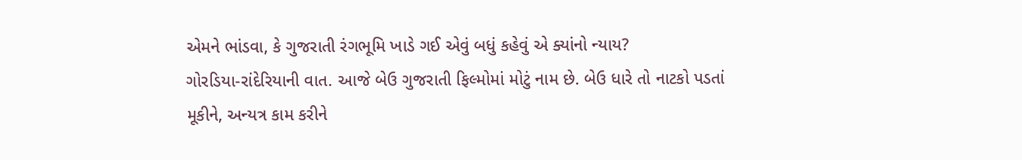એમને ભાંડવા, કે ગુજરાતી રંગભૂમિ ખાડે ગઈ એવું બધું કહેવું એ ક્યાંનો ન્યાય?
ગોરડિયા-રાંદેરિયાની વાત. આજે બેઉ ગુજરાતી ફિલ્મોમાં મોટું નામ છે. બેઉ ધારે તો નાટકો પડતાં મૂકીને, અન્યત્ર કામ કરીને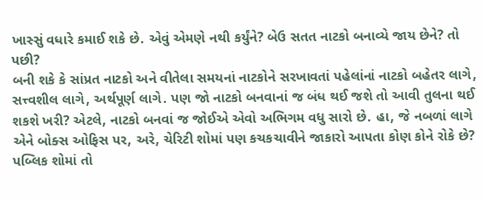ખાસ્સું વધારે કમાઈ શકે છે. એવું એમણે નથી કર્યુંને? બેઉ સતત નાટકો બનાવ્યે જાય છેને? તો પછી?
બની શકે કે સાંપ્રત નાટકો અને વીતેલા સમયનાં નાટકોને સરખાવતાં પહેલાંનાં નાટકો બહેતર લાગે, સત્ત્વશીલ લાગે, અર્થપૂર્ણ લાગે. પણ જો નાટકો બનવાનાં જ બંધ થઈ જશે તો આવી તુલના થઈ શકશે ખરી? એટલે, નાટકો બનવાં જ જોઈએ એવો અભિગમ વધુ સારો છે. હા, જે નબળાં લાગે એને બોક્સ ઓફિસ પર, અરે, ચેરિટી શોમાં પણ કચકચાવીને જાકારો આપતા કોણ કોને રોકે છે? પબ્લિક શોમાં તો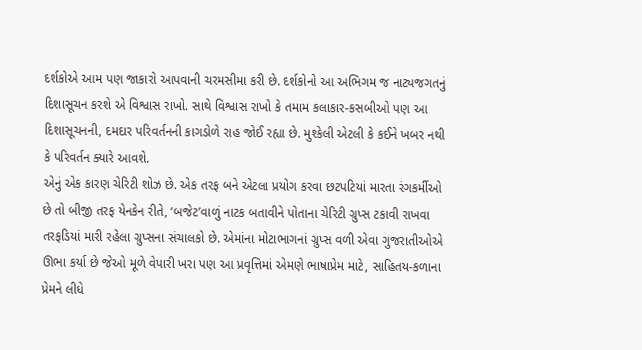દર્શકોએ આમ પણ જાકારો આપવાની ચરમસીમા કરી છે. દર્શકોનો આ અભિગમ જ નાટ્યજગતનું દિશાસૂચન કરશે એ વિશ્વાસ રાખો. સાથે વિશ્વાસ રાખો કે તમામ કલાકાર-કસબીઓ પણ આ દિશાસૂચનની, દમદાર પરિવર્તનની કાગડોળે રાહ જોઈ રહ્યા છે. મુશ્કેલી એટલી કે કઈને ખબર નથી કે પરિવર્તન ક્યારે આવશે.
એનું એક કારણ ચેરિટી શોઝ છે. એક તરફ બને એટલા પ્રયોગ કરવા છટપટિયાં મારતા રંગકર્મીઓ છે તો બીજી તરફ યેનકેન રીતે, ‘બજેટ’વાળું નાટક બતાવીને પોતાના ચેરિટી ગ્રુપ્સ ટકાવી રાખવા તરફડિયાં મારી રહેલા ગ્રુપ્સના સંચાલકો છે. એમાંના મોટાભાગનાં ગ્રુપ્સ વળી એવા ગુજરાતીઓએ ઊભા કર્યા છે જેઓ મૂળે વેપારી ખરા પણ આ પ્રવૃત્તિમાં એમણે ભાષાપ્રેમ માટે, સાહિતય-કળાના પ્રેમને લીધે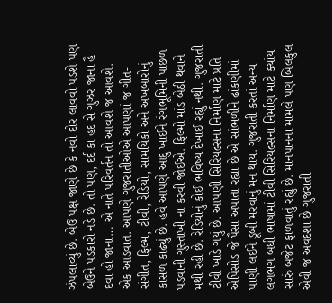ઝંપલાવ્યું છે. બેઉ પક્ષ જાણે છે કે નવો દોર લાવવો પડશે પણ બેઉને પડકારો નડે છે. તો પણ, દર્દ કા હદ સે ગુઝર જાના હૈ દવા હો જાના… એ નાતે પરિવર્તન તો આવશે જ આવશે.
એક આડવાત. આપણે ગુજરાતીઓએ આપણાં જ ગીત-સંગીત, ફિલ્મ, ટીવી, રેડિયો, સામયિકો અને અખબારોનું કાસળ કાઢ્યું છે. હવે આપણે આદુ ખાઈને રંગભૂમિની પાછળ પડવાની ગુસ્તાખી ના કરવી જોઈએ. ફિલ્મો માંડ બેઠી થવાને મથી રહી છે. રેડિયોનું કોઈ ભવિષ્ય દેખાઈ રહ્યું નથી. ગુજરાતી ટીવી ખાડે ગયું છે. આપણી સિરિયલ્સના નિર્માણ માટે પ્રતિ એપિસોડ જે પૈસા અપાતા રહ્યા છે એ સાંભળીને ઢાંકણીમાં પાણી લઈને ડૂબી મરવાનું મન થાય. ગુજરાતી કરતાં અન્ય લગભગ બધી ભાષામાં ટીવી સિરિયલ્સના નિર્માણ માટે ક્યાંય સારું બજેટ ફાળવાતું રહ્યું છે. માનપાનના મામલે પણ બિલકુલ એવી જ અવદશા છે ગુજરાતી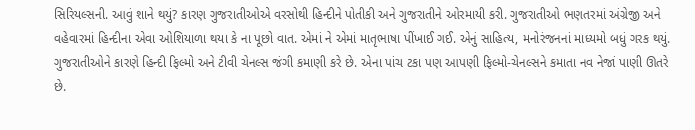સિરિયલ્સની. આવું શાને થયું? કારણ ગુજરાતીઓએ વરસોથી હિન્દીને પોતીકી અને ગુજરાતીને ઓરમાયી કરી. ગુજરાતીઓ ભણતરમાં અંગ્રેજી અને વહેવારમાં હિન્દીના એવા ઓશિયાળા થયા કે ના પૂછો વાત. એમાં ને એમાં માતૃભાષા પીંખાઈ ગઈ. એનું સાહિત્ય, મનોરંજનનાં માધ્યમો બધું ગરક થયું. ગુજરાતીઓને કારણે હિન્દી ફિલ્મો અને ટીવી ચેનલ્સ જંગી કમાણી કરે છે. એના પાંચ ટકા પણ આપણી ફિલ્મો-ચેનલ્સને કમાતા નવ નેજાં પાણી ઊતરે છે.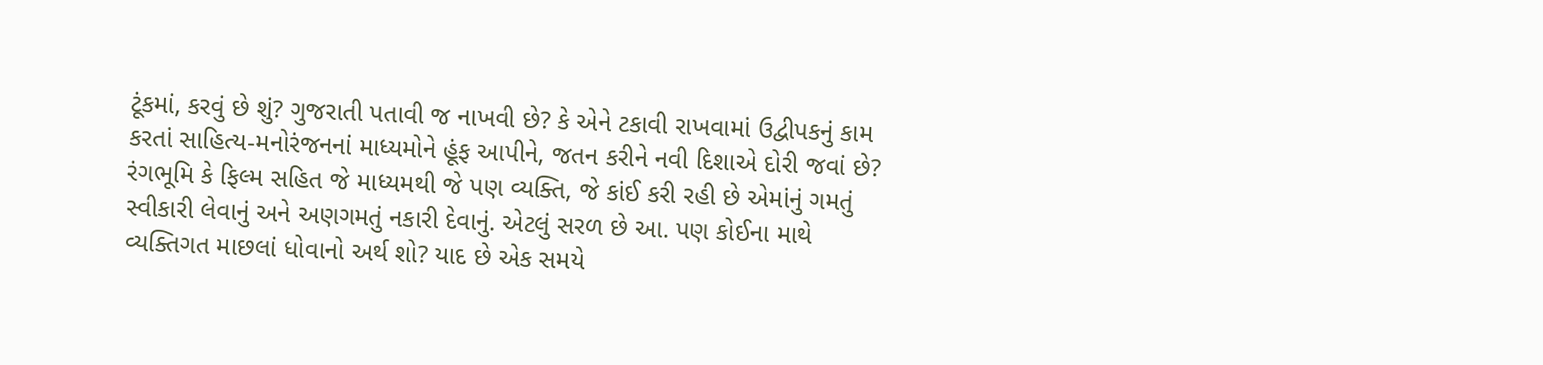ટૂંકમાં, કરવું છે શું? ગુજરાતી પતાવી જ નાખવી છે? કે એને ટકાવી રાખવામાં ઉદ્વીપકનું કામ કરતાં સાહિત્ય-મનોરંજનનાં માધ્યમોને હૂંફ આપીને, જતન કરીને નવી દિશાએ દોરી જવાં છે? રંગભૂમિ કે ફિલ્મ સહિત જે માધ્યમથી જે પણ વ્યક્તિ, જે કાંઈ કરી રહી છે એમાંનું ગમતું સ્વીકારી લેવાનું અને અણગમતું નકારી દેવાનું. એટલું સરળ છે આ. પણ કોઈના માથે વ્યક્તિગત માછલાં ધોવાનો અર્થ શો? યાદ છે એક સમયે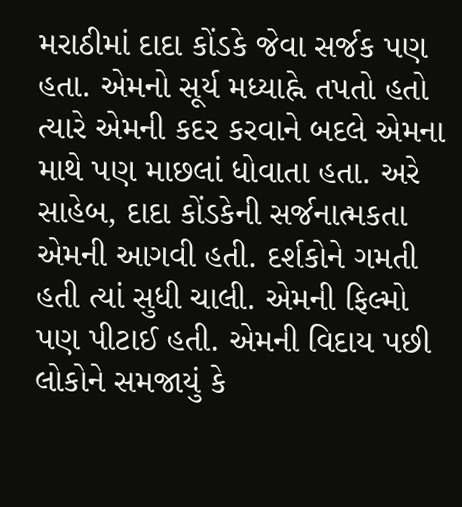મરાઠીમાં દાદા કોંડકે જેવા સર્જક પણ હતા. એમનો સૂર્ય મધ્યાહ્ને તપતો હતો ત્યારે એમની કદર કરવાને બદલે એમના માથે પણ માછલાં ધોવાતા હતા. અરે સાહેબ, દાદા કોંડકેની સર્જનાત્મકતા એમની આગવી હતી. દર્શકોને ગમતી હતી ત્યાં સુધી ચાલી. એમની ફિલ્મો પણ પીટાઈ હતી. એમની વિદાય પછી લોકોને સમજાયું કે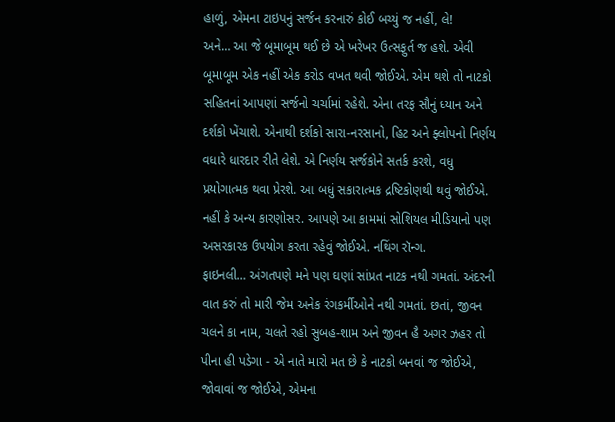હાળું, એમના ટાઇપનું સર્જન કરનારું કોઈ બચ્યું જ નહીં, લે!
અને… આ જે બૂમાબૂમ થઈ છે એ ખરેખર ઉત્સફુર્ત જ હશે. એવી બૂમાબૂમ એક નહીં એક કરોડ વખત થવી જોઈએ. એમ થશે તો નાટકો સહિતનાં આપણાં સર્જનો ચર્ચામાં રહેશે. એના તરફ સૌનું ધ્યાન અને દર્શકો ખેંચાશે. એનાથી દર્શકો સારા-નરસાનો, હિટ અને ફ્લોપનો નિર્ણય વધારે ધારદાર રીતે લેશે. એ નિર્ણય સર્જકોને સતર્ક કરશે, વધુ પ્રયોગાત્મક થવા પ્રેરશે. આ બધું સકારાત્મક દ્રષ્ટિકોણથી થવું જોઈએ. નહીં કે અન્ય કારણોસર. આપણે આ કામમાં સોશિયલ મીડિયાનો પણ અસરકારક ઉપયોગ કરતા રહેવું જોઈએ. નથિંગ રૉન્ગ.
ફાઇનલી… અંગતપણે મને પણ ઘણાં સાંપ્રત નાટક નથી ગમતાં. અંદરની વાત કરું તો મારી જેમ અનેક રંગકર્મીઓને નથી ગમતાં. છતાં, જીવન ચલને કા નામ, ચલતે રહો સુબહ-શામ અને જીવન હૈ અગર ઝહર તો પીના હી પડેગા - એ નાતે મારો મત છે કે નાટકો બનવાં જ જોઈએ, જોવાવાં જ જોઈએ, એમના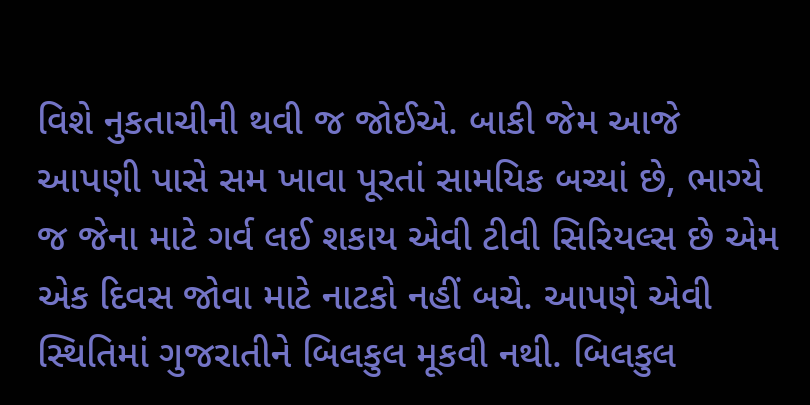વિશે નુકતાચીની થવી જ જોઈએ. બાકી જેમ આજે આપણી પાસે સમ ખાવા પૂરતાં સામયિક બચ્યાં છે, ભાગ્યે જ જેના માટે ગર્વ લઈ શકાય એવી ટીવી સિરિયલ્સ છે એમ એક દિવસ જોવા માટે નાટકો નહીં બચે. આપણે એવી સ્થિતિમાં ગુજરાતીને બિલકુલ મૂકવી નથી. બિલકુલ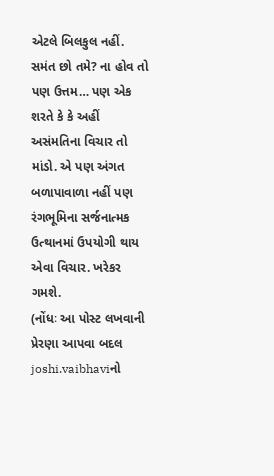એટલે બિલકુલ નહીં.
સમંત છો તમે? ના હોવ તો પણ ઉત્તમ… પણ એક શરતે કે કે અહીં અસંમતિના વિચાર તો માંડો. એ પણ અંગત બળાપાવાળા નહીં પણ રંગભૂમિના સર્જનાત્મક ઉત્થાનમાં ઉપયોગી થાય એવા વિચાર. ખરેકર ગમશે.
(નોંધઃ આ પોસ્ટ લખવાની પ્રેરણા આપવા બદલ joshi.vaibhaviનો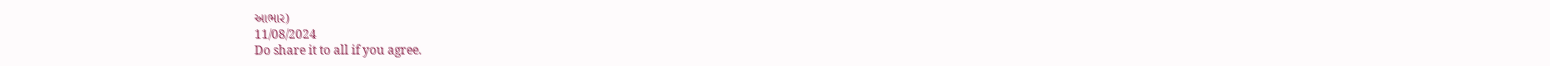આભાર)
11/08/2024
Do share it to all if you agree.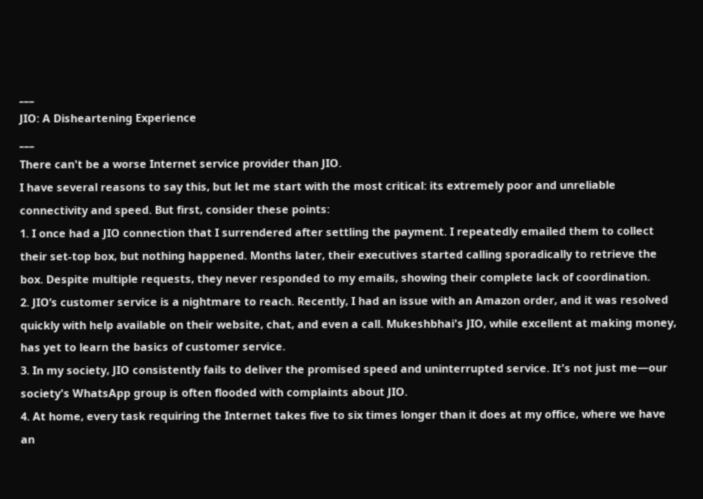___
JIO: A Disheartening Experience
___
There can't be a worse Internet service provider than JIO.
I have several reasons to say this, but let me start with the most critical: its extremely poor and unreliable connectivity and speed. But first, consider these points:
1. I once had a JIO connection that I surrendered after settling the payment. I repeatedly emailed them to collect their set-top box, but nothing happened. Months later, their executives started calling sporadically to retrieve the box. Despite multiple requests, they never responded to my emails, showing their complete lack of coordination.
2. JIO’s customer service is a nightmare to reach. Recently, I had an issue with an Amazon order, and it was resolved quickly with help available on their website, chat, and even a call. Mukeshbhai's JIO, while excellent at making money, has yet to learn the basics of customer service.
3. In my society, JIO consistently fails to deliver the promised speed and uninterrupted service. It's not just me—our society's WhatsApp group is often flooded with complaints about JIO.
4. At home, every task requiring the Internet takes five to six times longer than it does at my office, where we have an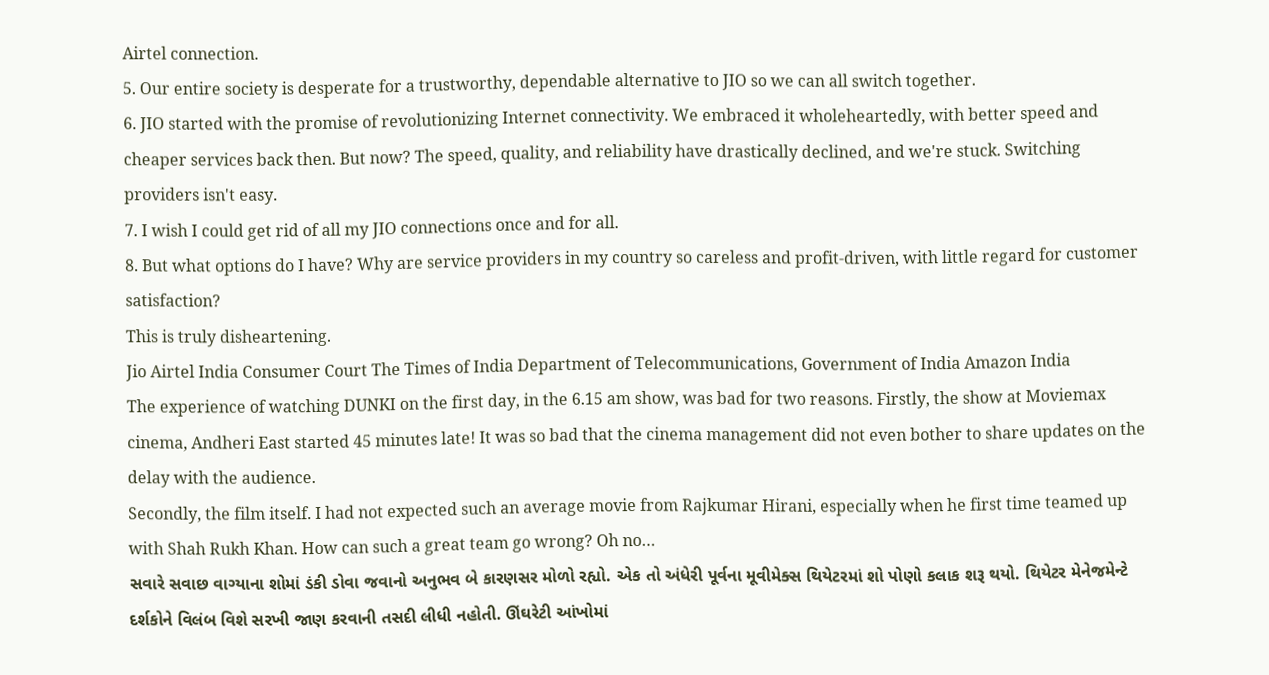Airtel connection.
5. Our entire society is desperate for a trustworthy, dependable alternative to JIO so we can all switch together.
6. JIO started with the promise of revolutionizing Internet connectivity. We embraced it wholeheartedly, with better speed and cheaper services back then. But now? The speed, quality, and reliability have drastically declined, and we're stuck. Switching providers isn't easy.
7. I wish I could get rid of all my JIO connections once and for all.
8. But what options do I have? Why are service providers in my country so careless and profit-driven, with little regard for customer satisfaction?
This is truly disheartening.
Jio Airtel India Consumer Court The Times of India Department of Telecommunications, Government of India Amazon India
The experience of watching DUNKI on the first day, in the 6.15 am show, was bad for two reasons. Firstly, the show at Moviemax cinema, Andheri East started 45 minutes late! It was so bad that the cinema management did not even bother to share updates on the delay with the audience.
Secondly, the film itself. I had not expected such an average movie from Rajkumar Hirani, especially when he first time teamed up with Shah Rukh Khan. How can such a great team go wrong? Oh no…
સવારે સવાછ વાગ્યાના શોમાં ડંકી ડોવા જવાનો અનુભવ બે કારણસર મોળો રહ્યો. એક તો અંધેરી પૂર્વના મૂવીમેક્સ થિયેટરમાં શો પોણો કલાક શરૂ થયો. થિયેટર મેનેજમેન્ટે દર્શકોને વિલંબ વિશે સરખી જાણ કરવાની તસદી લીધી નહોતી. ઊંઘરેટી આંખોમાં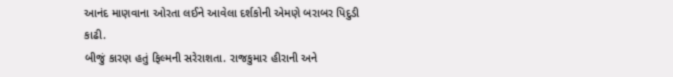આનંદ માણવાના ઓરતા લઈને આવેલા દર્શકોની એમણે બરાબર પિદુડી કાઢી.
બીજું કારણ હતું ફિલ્મની સરેરાશતા. રાજકુમાર હીરાની અને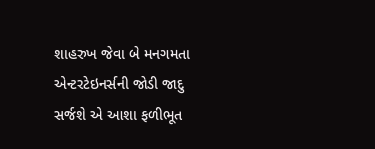શાહરુખ જેવા બે મનગમતા એન્ટરટેઇનર્સની જોડી જાદુ સર્જશે એ આશા ફળીભૂત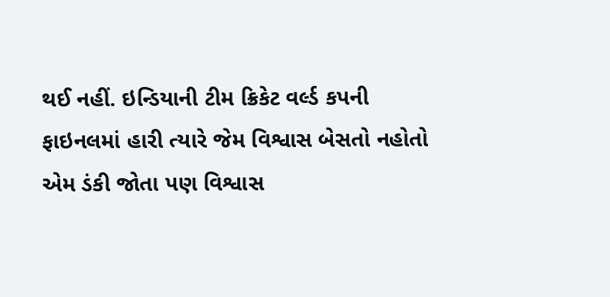થઈ નહીં. ઇન્ડિયાની ટીમ ક્રિકેટ વર્લ્ડ કપની ફાઇનલમાં હારી ત્યારે જેમ વિશ્વાસ બેસતો નહોતો એમ ડંકી જોતા પણ વિશ્વાસ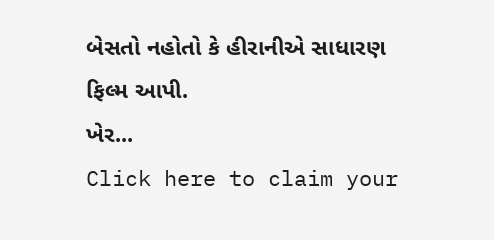બેસતો નહોતો કે હીરાનીએ સાધારણ ફિલ્મ આપી.
ખેર...
Click here to claim your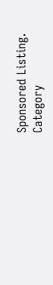Sponsored Listing.
Category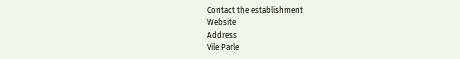Contact the establishment
Website
Address
Vile Parle